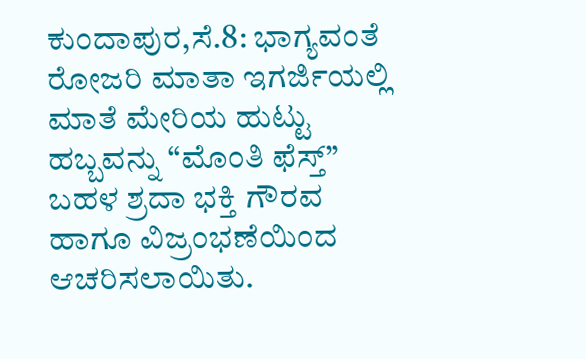ಕುಂದಾಪುರ,ಸೆ.8: ಭಾಗ್ಯವಂತೆ ರೋಜರಿ ಮಾತಾ ಇಗರ್ಜಿಯಲ್ಲಿ ಮಾತೆ ಮೇರಿಯ ಹುಟ್ಟು ಹಬ್ಬವನ್ನು “ಮೊಂತಿ ಫೆಸ್ತ್” ಬಹಳ ಶ್ರದಾ ಭಕ್ತಿ ಗೌರವ ಹಾಗೂ ವಿಜ್ರಂಭಣೆಯಿಂದ ಆಚರಿಸಲಾಯಿತು.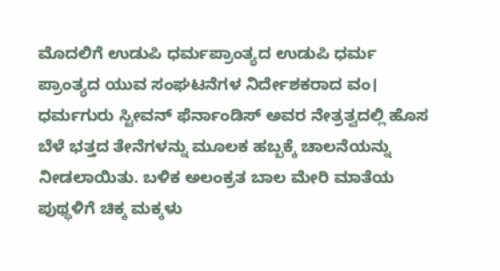ಮೊದಲಿಗೆ ಉಡುಪಿ ಧರ್ಮಪ್ರಾಂತ್ಯದ ಉಡುಪಿ ಧರ್ಮ ಪ್ರಾಂತ್ಯದ ಯುವ ಸಂಘಟನೆಗಳ ನಿರ್ದೇಶಕರಾದ ವಂ। ಧರ್ಮಗುರು ಸ್ಟೀವನ್ ಫೆರ್ನಾಂಡಿಸ್ ಅವರ ನೇತ್ರತ್ವದಲ್ಲಿ ಹೊಸ ಬೆಳೆ ಭತ್ತದ ತೇನೆಗಳನ್ನು ಮೂಲಕ ಹಬ್ಬಕ್ಕೆ ಚಾಲನೆಯನ್ನು ನೀಡಲಾಯಿತು. ಬಳಿಕ ಅಲಂಕ್ರತ ಬಾಲ ಮೇರಿ ಮಾತೆಯ ಪುಥ್ಥಳಿಗೆ ಚಿಕ್ಕ ಮಕ್ಕಳು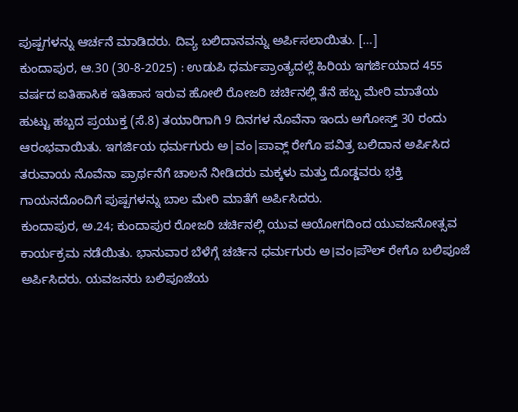ಪುಷ್ಪಗಳನ್ನು ಆರ್ಚನೆ ಮಾಡಿದರು. ದಿವ್ಯ ಬಲಿದಾನವನ್ನು ಅರ್ಪಿಸಲಾಯಿತು. […]
ಕುಂದಾಪುರ, ಆ.30 (30-8-2025) : ಉಡುಪಿ ಧರ್ಮಪ್ರಾಂತ್ಯದಲ್ಲೆ ಹಿರಿಯ ಇಗರ್ಜಿಯಾದ 455 ವರ್ಷದ ಐತಿಹಾಸಿಕ ಇತಿಹಾಸ ಇರುವ ಹೋಲಿ ರೋಜರಿ ಚರ್ಚಿನಲ್ಲಿ ತೆನೆ ಹಬ್ಬ ಮೇರಿ ಮಾತೆಯ ಹುಟ್ಟು ಹಬ್ಬದ ಪ್ರಯುಕ್ತ (ಸೆ.8) ತಯಾರಿಗಾಗಿ 9 ದಿನಗಳ ನೊವೆನಾ ಇಂದು ಅಗೋಸ್ತ್ 30 ರಂದು ಆರಂಭವಾಯಿತು. ಇಗರ್ಜಿಯ ಧರ್ಮಗುರು ಅ|ವಂ|ಪಾವ್ಲ್ ರೇಗೊ ಪವಿತ್ರ ಬಲಿದಾನ ಅರ್ಪಿಸಿದ ತರುವಾಯ ನೊವೆನಾ ಪ್ರಾರ್ಥನೆಗೆ ಚಾಲನೆ ನೀಡಿದರು ಮಕ್ಕಳು ಮತ್ತು ದೊಡ್ಡವರು ಭಕ್ತಿ ಗಾಯನದೊಂದಿಗೆ ಪುಷ್ಪಗಳನ್ನು ಬಾಲ ಮೇರಿ ಮಾತೆಗೆ ಅರ್ಪಿಸಿದರು.
ಕುಂದಾಪುರ, ಅ.24; ಕುಂದಾಪುರ ರೋಜರಿ ಚರ್ಚಿನಲ್ಲಿ ಯುವ ಆಯೋಗದಿಂದ ಯುವಜನೋತ್ಸವ ಕಾರ್ಯಕ್ರಮ ನಡೆಯಿತು. ಭಾನುವಾರ ಬೆಳೆಗ್ಗೆ ಚರ್ಚಿನ ಧರ್ಮಗುರು ಅ।ವಂ।ಪೌಲ್ ರೇಗೊ ಬಲಿಪೂಜೆ ಅರ್ಪಿಸಿದರು. ಯವಜನರು ಬಲಿಪೂಜೆಯ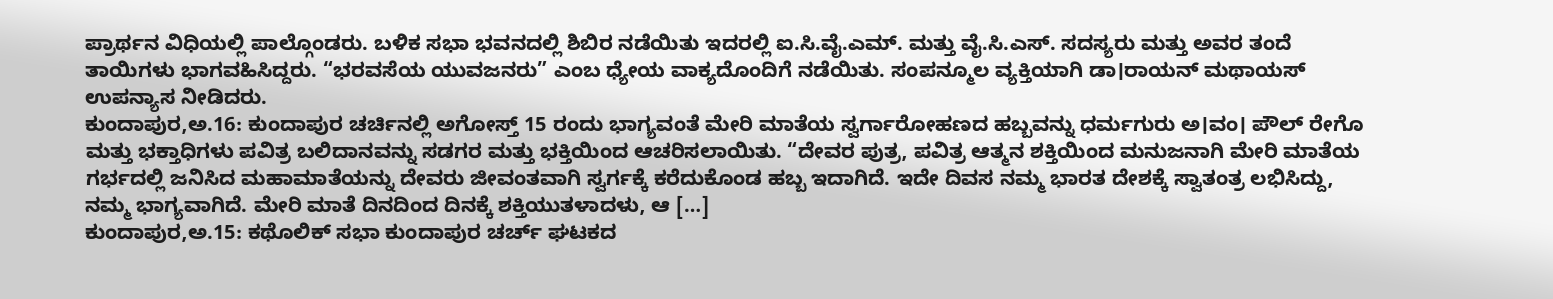ಪ್ರಾರ್ಥನ ವಿಧಿಯಲ್ಲಿ ಪಾಲ್ಗೊಂಡರು. ಬಳಿಕ ಸಭಾ ಭವನದಲ್ಲಿ ಶಿಬಿರ ನಡೆಯಿತು ಇದರಲ್ಲಿ ಐ.ಸಿ.ವೈ.ಎಮ್. ಮತ್ತು ವೈ.ಸಿ.ಎಸ್. ಸದಸ್ಯರು ಮತ್ತು ಅವರ ತಂದೆ ತಾಯಿಗಳು ಭಾಗವಹಿಸಿದ್ದರು. “ಭರವಸೆಯ ಯುವಜನರು” ಎಂಬ ಧ್ಯೇಯ ವಾಕ್ಯದೊಂದಿಗೆ ನಡೆಯಿತು. ಸಂಪನ್ಮೂಲ ವ್ಯಕ್ತಿಯಾಗಿ ಡಾ।ರಾಯನ್ ಮಥಾಯಸ್ ಉಪನ್ಯಾಸ ನೀಡಿದರು.
ಕುಂದಾಪುರ,ಅ.16: ಕುಂದಾಪುರ ಚರ್ಚಿನಲ್ಲಿ ಅಗೋಸ್ತ್ 15 ರಂದು ಭಾಗ್ಯವಂತೆ ಮೇರಿ ಮಾತೆಯ ಸ್ವರ್ಗಾರೋಹಣದ ಹಬ್ಬವನ್ನು ಧರ್ಮಗುರು ಅ।ವಂ। ಪೌಲ್ ರೇಗೊ ಮತ್ತು ಭಕ್ತಾಧಿಗಳು ಪವಿತ್ರ ಬಲಿದಾನವನ್ನು ಸಡಗರ ಮತ್ತು ಭಕ್ತಿಯಿಂದ ಆಚರಿಸಲಾಯಿತು. “ದೇವರ ಪುತ್ರ, ಪವಿತ್ರ ಆತ್ಮನ ಶಕ್ತಿಯಿಂದ ಮನುಜನಾಗಿ ಮೇರಿ ಮಾತೆಯ ಗರ್ಭದಲ್ಲಿ ಜನಿಸಿದ ಮಹಾಮಾತೆಯನ್ನು ದೇವರು ಜೀವಂತವಾಗಿ ಸ್ವರ್ಗಕ್ಕೆ ಕರೆದುಕೊಂಡ ಹಬ್ಬ ಇದಾಗಿದೆ. ಇದೇ ದಿವಸ ನಮ್ಮ ಭಾರತ ದೇಶಕ್ಕೆ ಸ್ವಾತಂತ್ರ ಲಭಿಸಿದ್ದು, ನಮ್ಮ ಭಾಗ್ಯವಾಗಿದೆ. ಮೇರಿ ಮಾತೆ ದಿನದಿಂದ ದಿನಕ್ಕೆ ಶಕ್ತಿಯುತಳಾದಳು, ಆ […]
ಕುಂದಾಪುರ,ಅ.15: ಕಥೊಲಿಕ್ ಸಭಾ ಕುಂದಾಪುರ ಚರ್ಚ್ ಘಟಕದ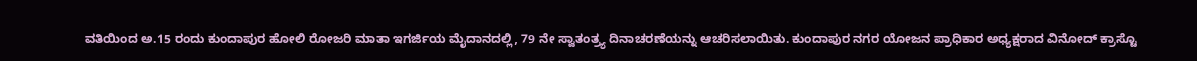ವತಿಯಿಂದ ಅ.15 ರಂದು ಕುಂದಾಪುರ ಹೋಲಿ ರೋಜರಿ ಮಾತಾ ಇಗರ್ಜಿಯ ಮೈದಾನದಲ್ಲಿ, 79 ನೇ ಸ್ವಾತಂತ್ರ್ಯ ದಿನಾಚರಣೆಯನ್ನು ಆಚರಿಸಲಾಯಿತು. ಕುಂದಾಪುರ ನಗರ ಯೋಜನ ಪ್ರಾಧಿಕಾರ ಅಧ್ಯಕ್ಷರಾದ ವಿನೋದ್ ಕ್ರಾಸ್ಟೊ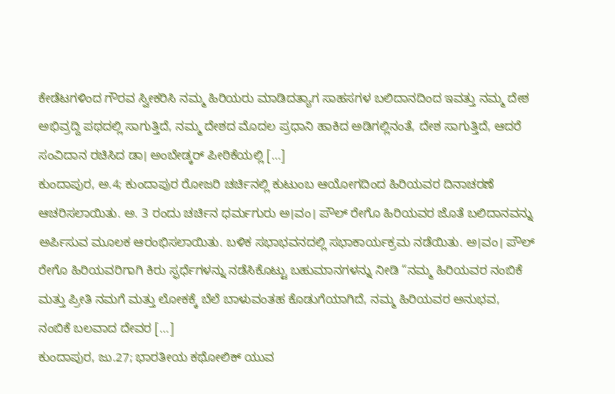ಕೇಡೆಟಗಳಿಂದ ಗೌರವ ಸ್ವೀಕರಿಸಿ ನಮ್ಮ ಹಿರಿಯರು ಮಾಡಿದತ್ಯಾಗ ಸಾಹಸಗಳ ಬಲಿದಾನದಿಂದ ಇವತ್ತು ನಮ್ಮ ದೇಶ ಅಭಿವ್ರದ್ದಿ ಪಥದಲ್ಲಿ ಸಾಗುತ್ತಿದೆ, ನಮ್ಮ ದೇಶದ ಮೊದಲ ಪ್ರಧಾನಿ ಹಾಕಿದ ಅಡಿಗಲ್ಲಿನಂತೆ, ದೇಶ ಸಾಗುತ್ತಿದೆ, ಆದರೆ ಸಂವಿದಾನ ರಚಿಸಿದ ಡಾ। ಅಂಬೇಡ್ಕರ್ ಪೀಠಿಕೆಯಲ್ಲಿ […]
ಕುಂದಾಪುರ, ಅ.4; ಕುಂದಾಪುರ ರೋಜರಿ ಚರ್ಚಿನಲ್ಲಿ ಕುಟುಂಬ ಆಯೋಗದಿಂದ ಹಿರಿಯವರ ದಿನಾಚರಣೆ ಆಚರಿಸಲಾಯಿತು. ಅ. 3 ರಂದು ಚರ್ಚಿನ ಧರ್ಮಗುರು ಅ।ವಂ। ಪೌಲ್ ರೇಗೊ ಹಿರಿಯವರ ಜೊತೆ ಬಲಿದಾನವನ್ನು ಅರ್ಪಿಸುವ ಮೂಲಕ ಆರಂಭಿಸಲಾಯಿತು. ಬಳಿಕ ಸಭಾಭವನದಲ್ಲಿ ಸಭಾಕಾರ್ಯಕ್ರಮ ನಡೆಯಿತು. ಅ।ವಂ। ಪೌಲ್ ರೇಗೊ ಹಿರಿಯವರಿಗಾಗಿ ಕಿರು ಸ್ಫರ್ಧೆಗಳನ್ನು ನಡೆಸಿಕೊಟ್ಟು ಬಹುಮಾನಗಳನ್ನು ನೀಡಿ “ನಮ್ಮ ಹಿರಿಯವರ ನಂಬಿಕೆ ಮತ್ತು ಪ್ರೀತಿ ನಮಗೆ ಮತ್ತು ಲೋಕಕ್ಕೆ ಬೆಲೆ ಬಾಳುವಂತಹ ಕೊಡುಗೆಯಾಗಿದೆ, ನಮ್ಮ ಹಿರಿಯವರ ಅನುಭವ, ನಂಬಿಕೆ ಬಲವಾದ ದೇವರ […]
ಕುಂದಾಪುರ, ಜು.27; ಭಾರತೀಯ ಕಥೋಲಿಕ್ ಯುವ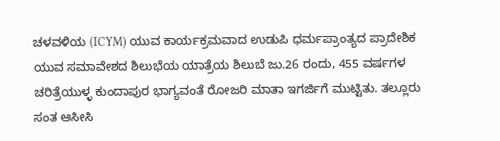ಚಳವಳಿಯ (ICYM) ಯುವ ಕಾರ್ಯಕ್ರಮವಾದ ಉಡುಪಿ ಧರ್ಮಪ್ರಾಂತ್ಯದ ಪ್ರಾದೇಶಿಕ ಯುವ ಸಮಾವೇಶದ ಶಿಲುಭೆಯ ಯಾತ್ರೆಯ ಶಿಲುಬೆ ಜು.26 ರಂದು, 455 ವರ್ಷಗಳ ಚರಿತ್ರೆಯುಳ್ಳ ಕುಂದಾಪುರ ಭಾಗ್ಯವಂತೆ ರೋಜರಿ ಮಾತಾ ಇಗರ್ಜಿಗೆ ಮುಟ್ಟಿತು. ತಲ್ಲೂರು ಸಂತ ಆಸೀಸಿ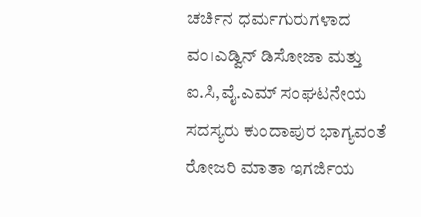ಚರ್ಚಿನ ಧರ್ಮಗುರುಗಳಾದ ವಂ।ಎಡ್ವಿನ್ ಡಿಸೋಜಾ ಮತ್ತು ಐ.ಸಿ,ವೈ.ಎಮ್ ಸಂಘಟನೇಯ ಸದಸ್ಯರು ಕುಂದಾಪುರ ಭಾಗ್ಯವಂತೆ ರೋಜರಿ ಮಾತಾ ಇಗರ್ಜಿಯ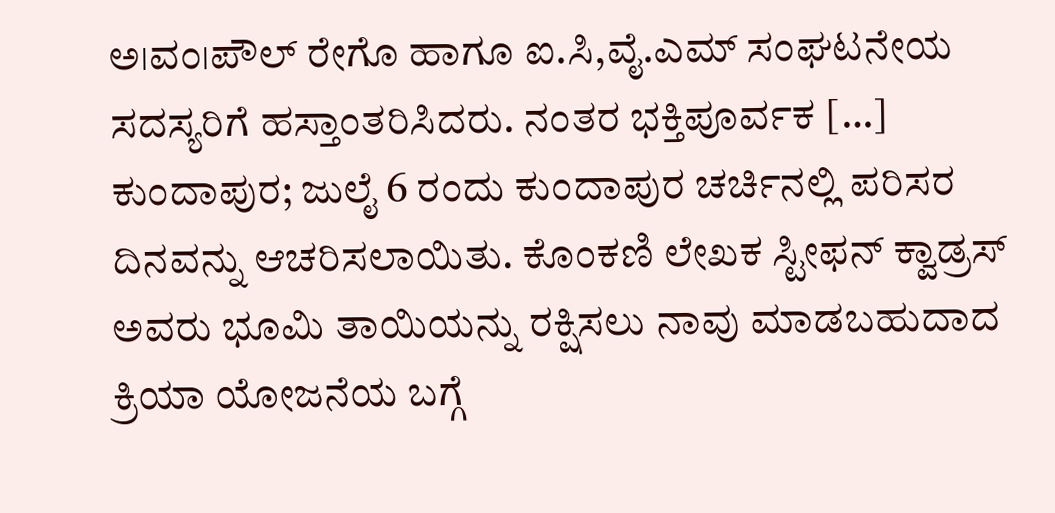ಅ।ವಂ।ಪೌಲ್ ರೇಗೊ ಹಾಗೂ ಐ.ಸಿ,ವೈ.ಎಮ್ ಸಂಘಟನೇಯ ಸದಸ್ಯರಿಗೆ ಹಸ್ತಾಂತರಿಸಿದರು. ನಂತರ ಭಕ್ತಿಪೂರ್ವಕ […]
ಕುಂದಾಪುರ; ಜುಲೈ 6 ರಂದು ಕುಂದಾಪುರ ಚರ್ಚಿನಲ್ಲಿ ಪರಿಸರ ದಿನವನ್ನು ಆಚರಿಸಲಾಯಿತು. ಕೊಂಕಣಿ ಲೇಖಕ ಸ್ಟೀಫನ್ ಕ್ವಾಡ್ರಸ್ ಅವರು ಭೂಮಿ ತಾಯಿಯನ್ನು ರಕ್ಷಿಸಲು ನಾವು ಮಾಡಬಹುದಾದ ಕ್ರಿಯಾ ಯೋಜನೆಯ ಬಗ್ಗೆ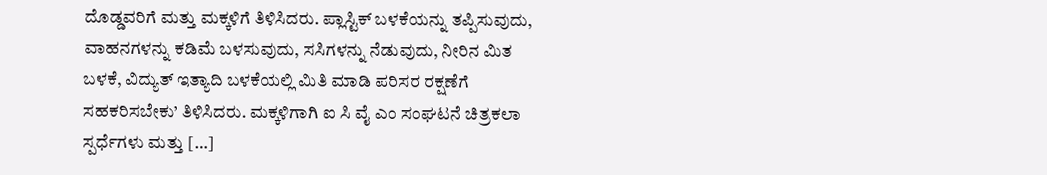ದೊಡ್ಡವರಿಗೆ ಮತ್ತು ಮಕ್ಕಳಿಗೆ ತಿಳಿಸಿದರು. ಪ್ಲಾಸ್ಟಿಕ್ ಬಳಕೆಯನ್ನು ತಪ್ಪಿಸುವುದು, ವಾಹನಗಳನ್ನು ಕಡಿಮೆ ಬಳಸುವುದು, ಸಸಿಗಳನ್ನು ನೆಡುವುದು, ನೀರಿನ ಮಿತ ಬಳಕೆ, ವಿದ್ಯುತ್ ಇತ್ಯಾದಿ ಬಳಕೆಯಲ್ಲಿ ಮಿತಿ ಮಾಡಿ ಪರಿಸರ ರಕ್ಷಣೆಗೆ ಸಹಕರಿಸಬೇಕು’ ತಿಳಿಸಿದರು. ಮಕ್ಕಳಿಗಾಗಿ ಐ ಸಿ ವೈ ಎಂ ಸಂಘಟನೆ ಚಿತ್ರಕಲಾ ಸ್ಪರ್ಧೆಗಳು ಮತ್ತು […]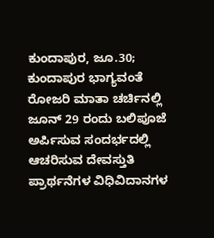ಕುಂದಾಪುರ, ಜೂ.30; ಕುಂದಾಪುರ ಭಾಗ್ಯವಂತೆ ರೋಜರಿ ಮಾತಾ ಚರ್ಚಿನಲ್ಲಿ ಜೂನ್ 29 ರಂದು ಬಲಿಪೂಜೆ ಅರ್ಪಿಸುವ ಸಂದರ್ಭದಲ್ಲಿ ಆಚರಿಸುವ ದೇವಸ್ತುತಿ ಪ್ರಾರ್ಥನೆಗಳ ವಿಧಿವಿದಾನಗಳ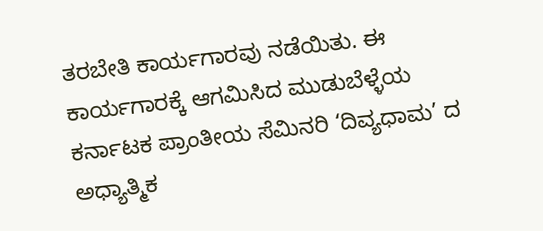ತರಬೇತಿ ಕಾರ್ಯಗಾರವು ನಡೆಯಿತು. ಈ ಕಾರ್ಯಗಾರಕ್ಕೆ ಆಗಮಿಸಿದ ಮುಡುಬೆಳ್ಳೆಯ ಕರ್ನಾಟಕ ಪ್ರಾಂತೀಯ ಸೆಮಿನರಿ ‘ದಿವ್ಯಧಾಮ’ ದ ಅಧ್ಯಾತ್ಮಿಕ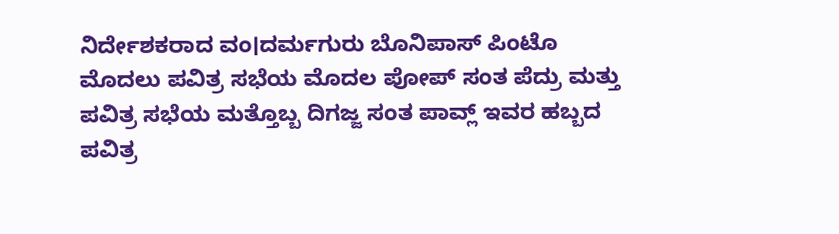ನಿರ್ದೇಶಕರಾದ ವಂ।ದರ್ಮಗುರು ಬೊನಿಪಾಸ್ ಪಿಂಟೊ ಮೊದಲು ಪವಿತ್ರ ಸಭೆಯ ಮೊದಲ ಪೋಪ್ ಸಂತ ಪೆದ್ರು ಮತ್ತು ಪವಿತ್ರ ಸಭೆಯ ಮತ್ತೊಬ್ಬ ದಿಗಜ್ಜ ಸಂತ ಪಾವ್ಲ್ ಇವರ ಹಬ್ಬದ ಪವಿತ್ರ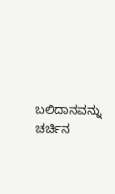ಬಲಿದಾನವನ್ನು ಚರ್ಚಿನ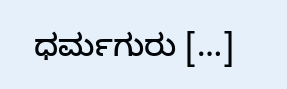ಧರ್ಮಗುರು […]